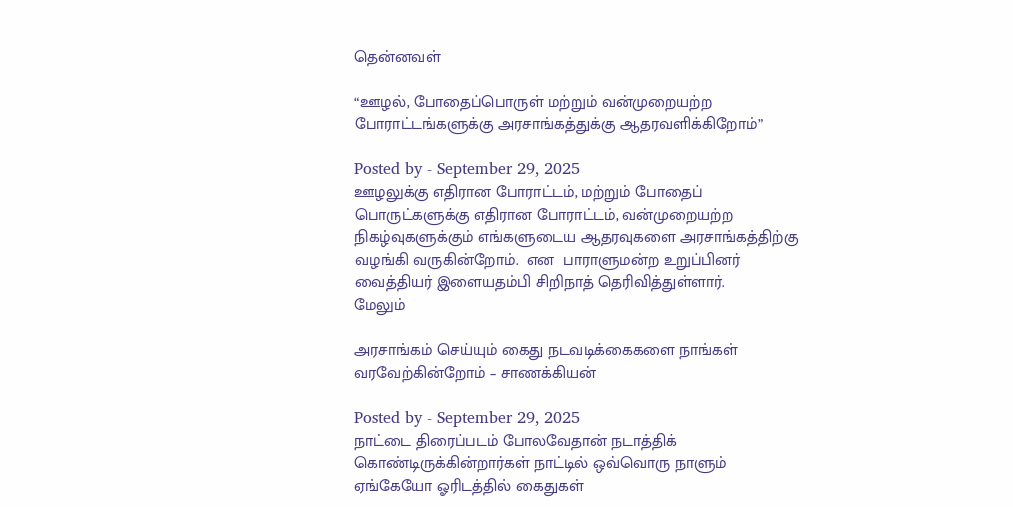தென்னவள்

“ஊழல், போதைப்பொருள் மற்றும் வன்முறையற்ற போராட்டங்களுக்கு அரசாங்கத்துக்கு ஆதரவளிக்கிறோம்”

Posted by - September 29, 2025
ஊழலுக்கு எதிரான போராட்டம், மற்றும் போதைப் பொருட்களுக்கு எதிரான போராட்டம், வன்முறையற்ற நிகழ்வுகளுக்கும் எங்களுடைய ஆதரவுகளை அரசாங்கத்திற்கு வழங்கி வருகின்றோம்.  என  பாராளுமன்ற உறுப்பினர் வைத்தியர் இளையதம்பி சிறிநாத் தெரிவித்துள்ளார்.
மேலும்

அரசாங்கம் செய்யும் கைது நடவடிக்கைகளை நாங்கள் வரவேற்கின்றோம் – சாணக்கியன்

Posted by - September 29, 2025
நாட்டை திரைப்படம் போலவேதான் நடாத்திக் கொண்டிருக்கின்றார்கள் நாட்டில் ஒவ்வொரு நாளும் ஏங்கேயோ ஓரிடத்தில் கைதுகள்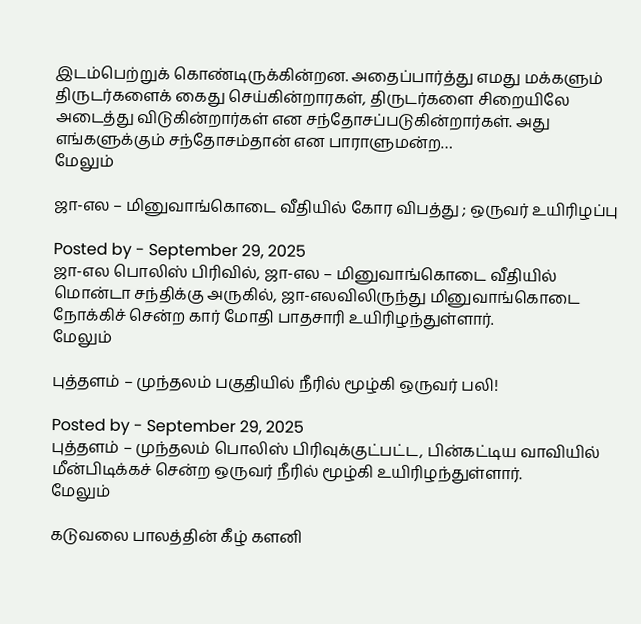இடம்பெற்றுக் கொண்டிருக்கின்றன. அதைப்பார்த்து எமது மக்களும் திருடர்களைக் கைது செய்கின்றாரகள், திருடர்களை சிறையிலே அடைத்து விடுகின்றார்கள் என சந்தோசப்படுகின்றார்கள். அது எங்களுக்கும் சந்தோசம்தான் என பாராளுமன்ற…
மேலும்

ஜா-எல – மினுவாங்கொடை வீதியில் கோர விபத்து ; ஒருவர் உயிரிழப்பு

Posted by - September 29, 2025
ஜா-எல பொலிஸ் பிரிவில், ஜா-எல – மினுவாங்கொடை வீதியில் மொன்டா சந்திக்கு அருகில், ஜா-எலவிலிருந்து மினுவாங்கொடை நோக்கிச் சென்ற கார் மோதி பாதசாரி உயிரிழந்துள்ளார்.
மேலும்

புத்தளம் – முந்தலம் பகுதியில் நீரில் மூழ்கி ஒருவர் பலி!

Posted by - September 29, 2025
புத்தளம் – முந்தலம் பொலிஸ் பிரிவுக்குட்பட்ட, பின்கட்டிய வாவியில் மீன்பிடிக்கச் சென்ற ஒருவர் நீரில் மூழ்கி உயிரிழந்துள்ளார்.
மேலும்

கடுவலை பாலத்தின் கீழ் களனி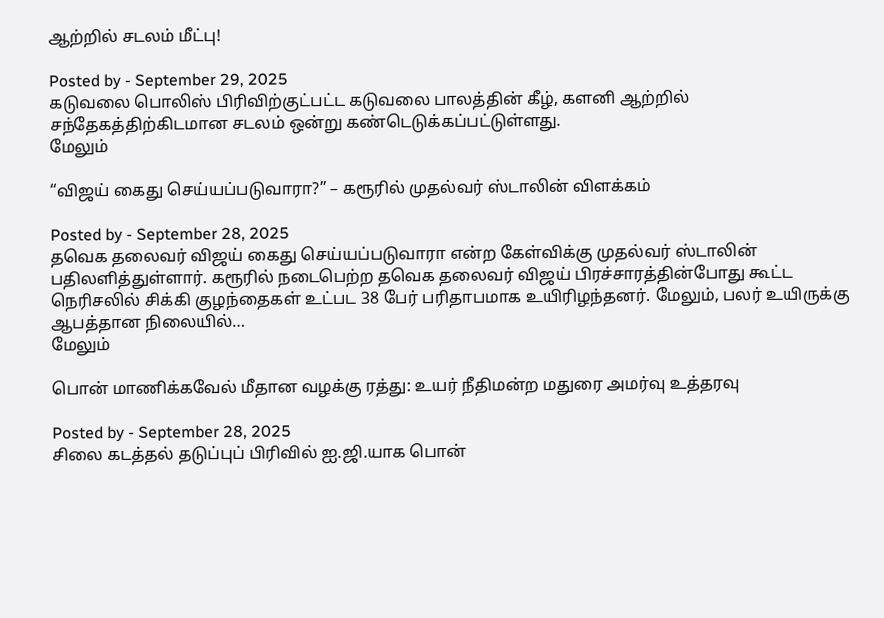ஆற்றில் சடலம் மீட்பு!

Posted by - September 29, 2025
கடுவலை பொலிஸ் பிரிவிற்குட்பட்ட கடுவலை பாலத்தின் கீழ், களனி ஆற்றில் சந்தேகத்திற்கிடமான சடலம் ஒன்று கண்டெடுக்கப்பட்டுள்ளது.
மேலும்

“விஜய் கைது செய்யப்படுவாரா?” – கரூரில் முதல்வர் ஸ்டாலின் விளக்கம்

Posted by - September 28, 2025
தவெக தலைவர் விஜய் கைது செய்யப்படுவாரா என்ற கேள்விக்கு முதல்வர் ஸ்டாலின் பதிலளித்துள்ளார். கரூரில் நடைபெற்ற தவெக தலைவர் விஜய் பிரச்சாரத்தின்போது கூட்ட நெரிசலில் சிக்கி குழந்தைகள் உட்பட 38 பேர் பரிதாபமாக உயிரிழந்தனர். மேலும், பலர் உயிருக்கு ஆபத்தான நிலையில்…
மேலும்

பொன் மாணிக்கவேல் மீதான வழக்கு ரத்து: உயர் நீதிமன்ற மதுரை அமர்வு உத்தரவு

Posted by - September 28, 2025
சிலை கடத்தல் தடுப்புப் பிரிவில் ஐ.ஜி.யாக பொன்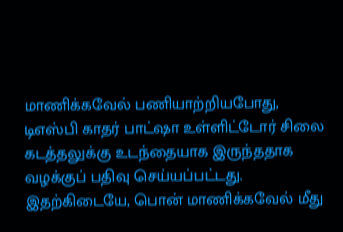மாணிக்கவேல் பணியாற்றியபோது, டிஎஸ்பி காதர் பாட்ஷா உள்ளிட்டோர் சிலை கடத்தலுக்கு உடந்தையாக இருந்ததாக வழக்குப் பதிவு செய்யப்பட்டது. இதற்கிடையே, பொன் மாணிக்கவேல் மீது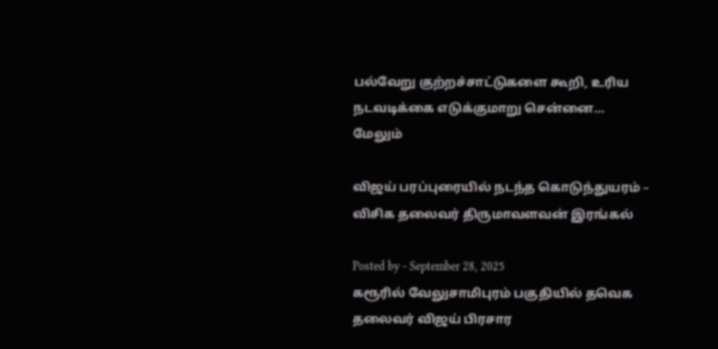பல்வேறு குற்றச்சாட்டுகளை கூறி, உரிய நடவடிக்கை எடுக்குமாறு சென்னை…
மேலும்

விஜய் பரப்புரையில் நடந்த கொடுந்துயரம் – விசிக தலைவர் திருமாவளவன் இரங்கல்

Posted by - September 28, 2025
கரூரில் வேலுசாமிபுரம் பகுதியில் தவெக தலைவர் விஜய் பிரசார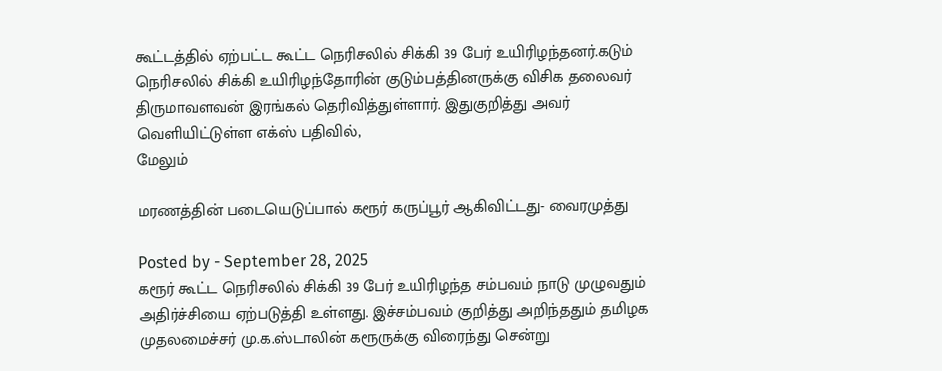கூட்டத்தில் ஏற்பட்ட கூட்ட நெரிசலில் சிக்கி 39 பேர் உயிரிழந்தனர்.கடும் நெரிசலில் சிக்கி உயிரிழந்தோரின் குடும்பத்தினருக்கு விசிக தலைவர் திருமாவளவன் இரங்கல் தெரிவித்துள்ளார். இதுகுறித்து அவர் வெளியிட்டுள்ள எக்ஸ் பதிவில்,
மேலும்

மரணத்தின் படையெடுப்பால் கரூர் கருப்பூர் ஆகிவிட்டது- வைரமுத்து

Posted by - September 28, 2025
கரூர் கூட்ட நெரிசலில் சிக்கி 39 பேர் உயிரிழந்த சம்பவம் நாடு முழுவதும் அதிர்ச்சியை ஏற்படுத்தி உள்ளது. இச்சம்பவம் குறித்து அறிந்ததும் தமிழக முதலமைச்சர் மு.க.ஸ்டாலின் கரூருக்கு விரைந்து சென்று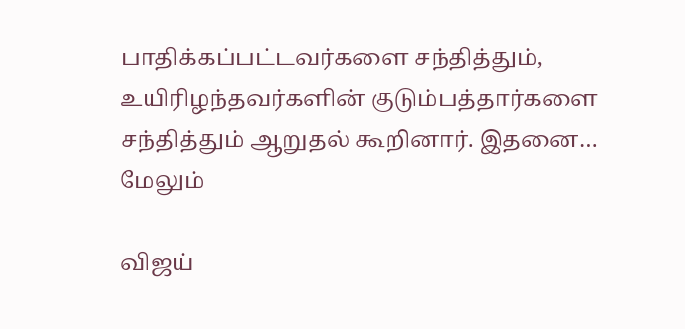பாதிக்கப்பட்டவர்களை சந்தித்தும், உயிரிழந்தவர்களின் குடும்பத்தார்களை சந்தித்தும் ஆறுதல் கூறினார். இதனை…
மேலும்

விஜய்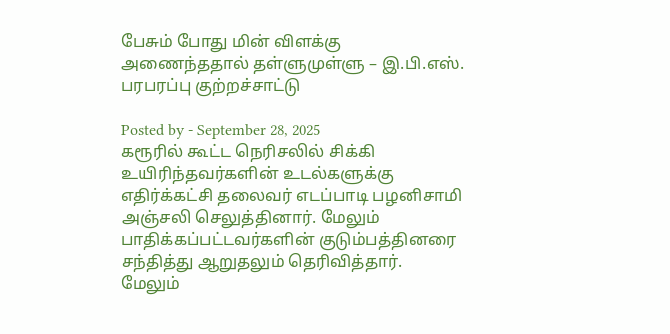பேசும் போது மின் விளக்கு அணைந்ததால் தள்ளுமுள்ளு – இ.பி.எஸ். பரபரப்பு குற்றச்சாட்டு

Posted by - September 28, 2025
கரூரில் கூட்ட நெரிசலில் சிக்கி உயிரிந்தவர்களின் உடல்களுக்கு எதிர்க்கட்சி தலைவர் எடப்பாடி பழனிசாமி அஞ்சலி செலுத்தினார். மேலும் பாதிக்கப்பட்டவர்களின் குடும்பத்தினரை சந்தித்து ஆறுதலும் தெரிவித்தார்.
மேலும்